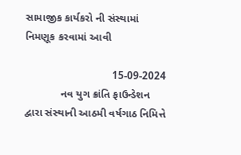સામાજીક કાર્યકરો ની સંસ્થામાં નિમણૂક કરવામાં આવી

                             15-09-2024
            નવ યુગ ક્રાંતિ ફાઉન્ડેશન દ્વારા સંસ્થાની આઠમી વર્ષગાઠ નિમિત્તે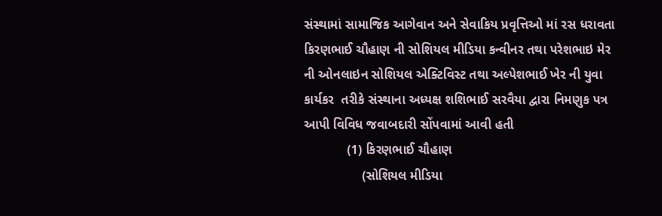સંસ્થામાં સામાજિક આગેવાન અને સેવાકિય પ્રવૃત્તિઓ માં રસ ધરાવતા કિરણભાઈ ચૌહાણ ની સોશિયલ મીડિયા કન્વીનર તથા પરેશભાઇ મેર ની ઓનલાઇન સોશિયલ એક્ટિવિસ્ટ તથા અલ્પેશભાઈ ખેર ની યુવા કાર્યકર  તરીકે સંસ્થાના અધ્યક્ષ શશિભાઈ સરવૈયા દ્વારા નિમણુક પત્ર આપી વિવિધ જવાબદારી સોંપવામાં આવી હતી
            (1) કિરણભાઈ ચૌહાણ
                (સોશિયલ મીડિયા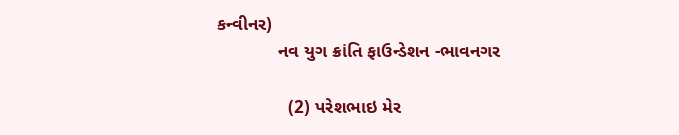કન્વીનર)
            નવ યુગ ક્રાંતિ ફાઉન્ડેશન -ભાવનગર

              (2) પરેશભાઇ મેર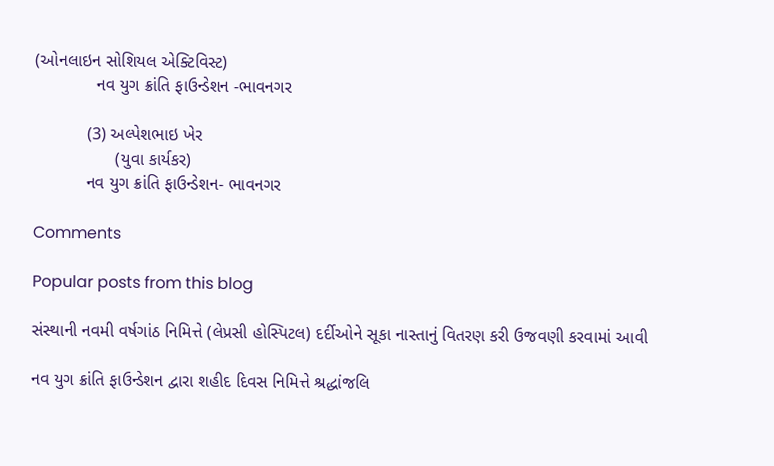(ઓનલાઇન સોશિયલ એક્ટિવિસ્ટ)
             નવ યુગ ક્રાંતિ ફાઉન્ડેશન -ભાવનગર

           (3) અલ્પેશભાઇ ખેર
                 (યુવા કાર્યકર)
           નવ યુગ ક્રાંતિ ફાઉન્ડેશન- ભાવનગર

Comments

Popular posts from this blog

સંસ્થાની નવમી વર્ષગાંઠ નિમિત્તે (લેપ્રસી હોસ્પિટલ) દર્દીઓને સૂકા નાસ્તાનું વિતરણ કરી ઉજવણી કરવામાં આવી

નવ યુગ ક્રાંતિ ફાઉન્ડેશન દ્વારા શહીદ દિવસ નિમિત્તે શ્રદ્ધાંજલિ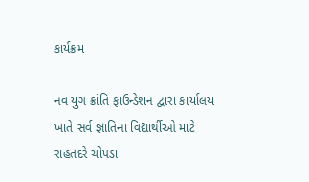કાર્યક્રમ

નવ યુગ ક્રાંતિ ફાઉન્ડેશન દ્વારા કાર્યાલય ખાતે સર્વ જ્ઞાતિના વિદ્યાર્થીઓ માટે રાહતદરે ચોપડા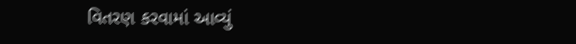વિતરણ કરવામાં આવ્યું